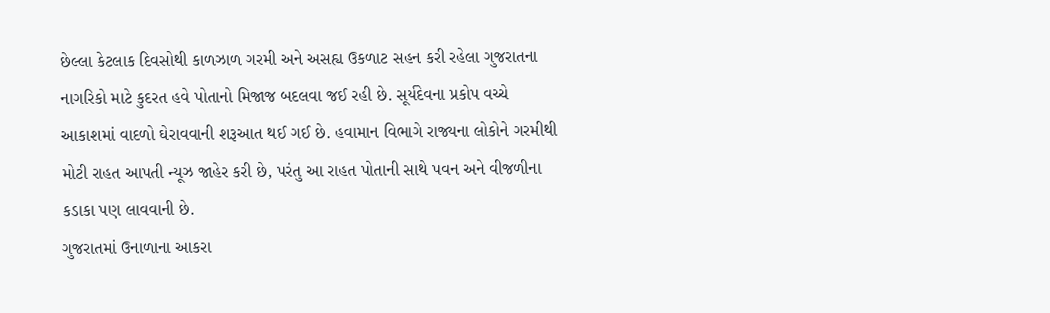છેલ્લા કેટલાક દિવસોથી કાળઝાળ ગરમી અને અસહ્ય ઉકળાટ સહન કરી રહેલા ગુજરાતના નાગરિકો માટે કુદરત હવે પોતાનો મિજાજ બદલવા જઈ રહી છે. સૂર્યદેવના પ્રકોપ વચ્ચે આકાશમાં વાદળો ઘેરાવવાની શરૂઆત થઈ ગઈ છે. હવામાન વિભાગે રાજ્યના લોકોને ગરમીથી મોટી રાહત આપતી ન્યૂઝ જાહેર કરી છે, પરંતુ આ રાહત પોતાની સાથે પવન અને વીજળીના કડાકા પણ લાવવાની છે.
ગુજરાતમાં ઉનાળાના આકરા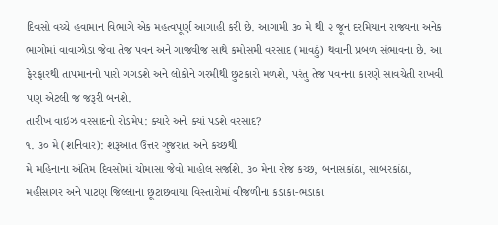દિવસો વચ્ચે હવામાન વિભાગે એક મહત્વપૂર્ણ આગાહી કરી છે. આગામી ૩૦ મે થી ૨ જૂન દરમિયાન રાજ્યના અનેક ભાગોમાં વાવાઝોડા જેવા તેજ પવન અને ગાજવીજ સાથે કમોસમી વરસાદ (માવઠું) થવાની પ્રબળ સંભાવના છે. આ ફેરફારથી તાપમાનનો પારો ગગડશે અને લોકોને ગરમીથી છુટકારો મળશે, પરંતુ તેજ પવનના કારણે સાવચેતી રાખવી પણ એટલી જ જરૂરી બનશે.
તારીખ વાઇઝ વરસાદનો રોડમેપ: ક્યારે અને ક્યાં પડશે વરસાદ?
૧. ૩૦ મે (શનિવાર): શરૂઆત ઉત્તર ગુજરાત અને કચ્છથી
મે મહિનાના અંતિમ દિવસોમાં ચોમાસા જેવો માહોલ સર્જાશે. ૩૦ મેના રોજ કચ્છ, બનાસકાંઠા, સાબરકાંઠા, મહીસાગર અને પાટણ જિલ્લાના છૂટાછવાયા વિસ્તારોમાં વીજળીના કડાકા-ભડાકા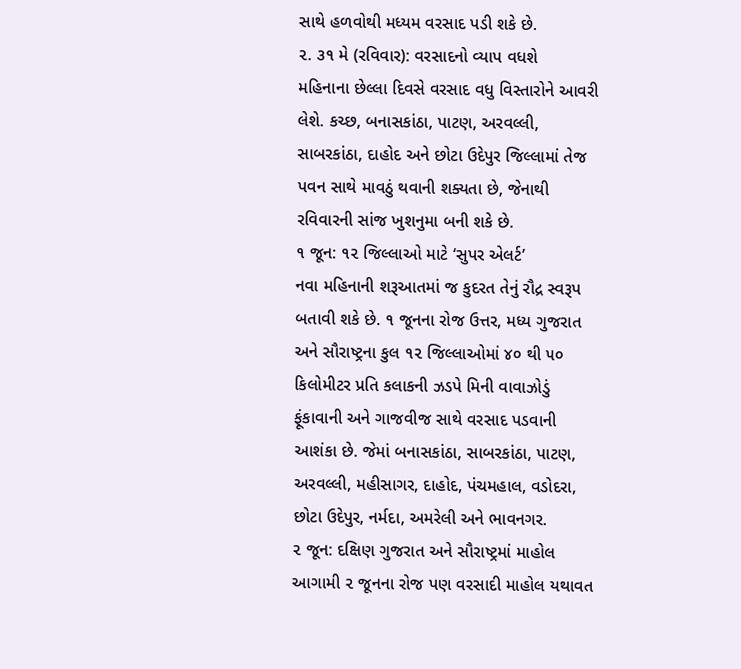સાથે હળવોથી મધ્યમ વરસાદ પડી શકે છે.
૨. ૩૧ મે (રવિવાર): વરસાદનો વ્યાપ વધશે
મહિનાના છેલ્લા દિવસે વરસાદ વધુ વિસ્તારોને આવરી લેશે. કચ્છ, બનાસકાંઠા, પાટણ, અરવલ્લી, સાબરકાંઠા, દાહોદ અને છોટા ઉદેપુર જિલ્લામાં તેજ પવન સાથે માવઠું થવાની શક્યતા છે, જેનાથી રવિવારની સાંજ ખુશનુમા બની શકે છે.
૧ જૂન: ૧૨ જિલ્લાઓ માટે ‘સુપર એલર્ટ’
નવા મહિનાની શરૂઆતમાં જ કુદરત તેનું રૌદ્ર સ્વરૂપ બતાવી શકે છે. ૧ જૂનના રોજ ઉત્તર, મધ્ય ગુજરાત અને સૌરાષ્ટ્રના કુલ ૧૨ જિલ્લાઓમાં ૪૦ થી ૫૦ કિલોમીટર પ્રતિ કલાકની ઝડપે મિની વાવાઝોડું ફૂંકાવાની અને ગાજવીજ સાથે વરસાદ પડવાની આશંકા છે. જેમાં બનાસકાંઠા, સાબરકાંઠા, પાટણ, અરવલ્લી, મહીસાગર, દાહોદ, પંચમહાલ, વડોદરા, છોટા ઉદેપુર, નર્મદા, અમરેલી અને ભાવનગર.
૨ જૂન: દક્ષિણ ગુજરાત અને સૌરાષ્ટ્રમાં માહોલ
આગામી ૨ જૂનના રોજ પણ વરસાદી માહોલ યથાવત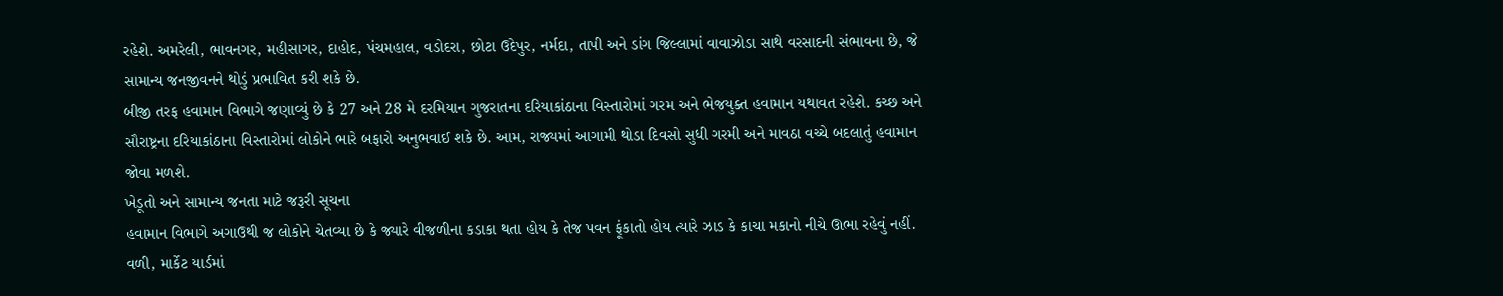રહેશે. અમરેલી, ભાવનગર, મહીસાગર, દાહોદ, પંચમહાલ, વડોદરા, છોટા ઉદેપુર, નર્મદા, તાપી અને ડાંગ જિલ્લામાં વાવાઝોડા સાથે વરસાદની સંભાવના છે, જે સામાન્ય જનજીવનને થોડું પ્રભાવિત કરી શકે છે.
બીજી તરફ હવામાન વિભાગે જણાવ્યું છે કે 27 અને 28 મે દરમિયાન ગુજરાતના દરિયાકાંઠાના વિસ્તારોમાં ગરમ અને ભેજયુક્ત હવામાન યથાવત રહેશે. કચ્છ અને સૌરાષ્ટ્રના દરિયાકાંઠાના વિસ્તારોમાં લોકોને ભારે બફારો અનુભવાઈ શકે છે. આમ, રાજ્યમાં આગામી થોડા દિવસો સુધી ગરમી અને માવઠા વચ્ચે બદલાતું હવામાન જોવા મળશે.
ખેડૂતો અને સામાન્ય જનતા માટે જરૂરી સૂચના
હવામાન વિભાગે અગાઉથી જ લોકોને ચેતવ્યા છે કે જ્યારે વીજળીના કડાકા થતા હોય કે તેજ પવન ફૂંકાતો હોય ત્યારે ઝાડ કે કાચા મકાનો નીચે ઊભા રહેવું નહીં. વળી, માર્કેટ યાર્ડમાં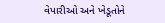વેપારીઓ અને ખેડૂતોને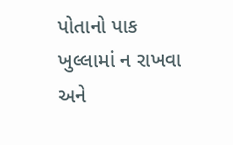પોતાનો પાક ખુલ્લામાં ન રાખવા અને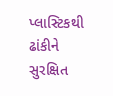પ્લાસ્ટિકથી ઢાંકીને સુરક્ષિત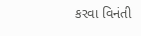કરવા વિનંતી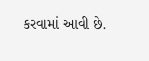કરવામાં આવી છે.